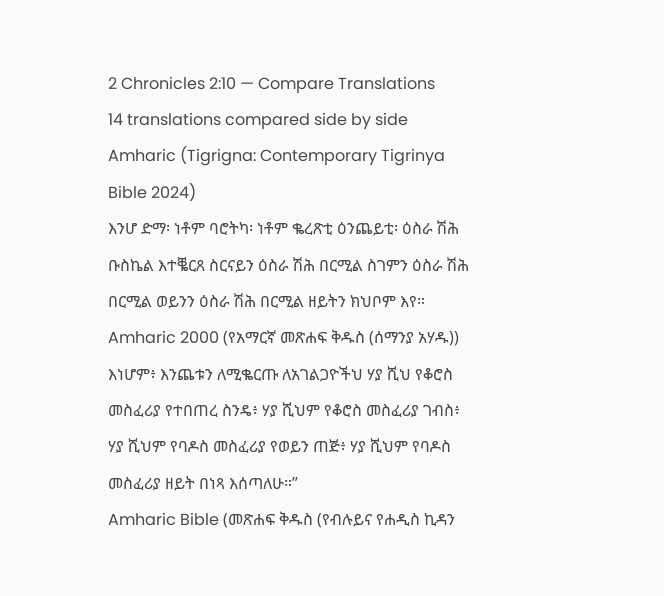2 Chronicles 2:10 — Compare Translations
14 translations compared side by side
Amharic (Tigrigna: Contemporary Tigrinya Bible 2024)
እንሆ ድማ፡ ነቶም ባሮትካ፡ ነቶም ቈረጽቲ ዕንጨይቲ፡ ዕስራ ሽሕ ቡስኬል እተቘርጸ ስርናይን ዕስራ ሽሕ በርሚል ስገምን ዕስራ ሽሕ በርሚል ወይንን ዕስራ ሽሕ በርሚል ዘይትን ክህቦም እየ።
Amharic 2000 (የአማርኛ መጽሐፍ ቅዱስ (ሰማንያ አሃዱ))
እነሆም፥ እንጨቱን ለሚቈርጡ ለአገልጋዮችህ ሃያ ሺህ የቆሮስ መስፈሪያ የተበጠረ ስንዴ፥ ሃያ ሺህም የቆሮስ መስፈሪያ ገብስ፥ ሃያ ሺህም የባዶስ መስፈሪያ የወይን ጠጅ፥ ሃያ ሺህም የባዶስ መስፈሪያ ዘይት በነጻ እሰጣለሁ።”
Amharic Bible (መጽሐፍ ቅዱስ (የብሉይና የሐዲስ ኪዳን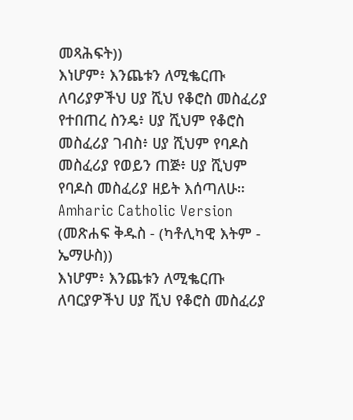መጻሕፍት))
እነሆም፥ እንጨቱን ለሚቈርጡ ለባሪያዎችህ ሀያ ሺህ የቆሮስ መስፈሪያ የተበጠረ ስንዴ፥ ሀያ ሺህም የቆሮስ መስፈሪያ ገብስ፥ ሀያ ሺህም የባዶስ መስፈሪያ የወይን ጠጅ፥ ሀያ ሺህም የባዶስ መስፈሪያ ዘይት እሰጣለሁ።
Amharic Catholic Version (መጽሐፍ ቅዱስ - (ካቶሊካዊ እትም - ኤማሁስ))
እነሆም፥ እንጨቱን ለሚቈርጡ ለባርያዎችህ ሀያ ሺህ የቆሮስ መስፈሪያ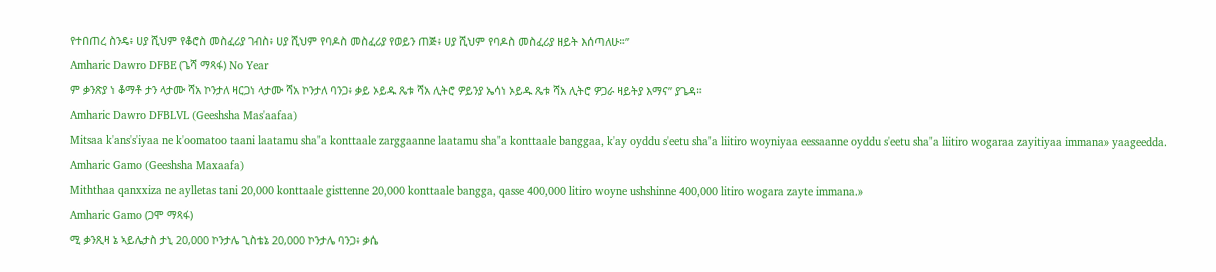የተበጠረ ስንዴ፥ ሀያ ሺህም የቆሮስ መስፈሪያ ገብስ፥ ሀያ ሺህም የባዶስ መስፈሪያ የወይን ጠጅ፥ ሀያ ሺህም የባዶስ መስፈሪያ ዘይት እሰጣለሁ።”
Amharic Dawro DFBE (ጌሻ ማጻፋ) No Year
ም ቃንጽያ ነ ቆማቶ ታን ላታሙ ሻአ ኮንታለ ዛርጋነ ላታሙ ሻአ ኮንታለ ባንጋ፥ ቃይ ኦይዱ ጼቱ ሻአ ሊትሮ ዎይንያ ኤሳነ ኦይዱ ጼቱ ሻአ ሊትሮ ዎጋራ ዛይትያ እማና” ያጌዳ።
Amharic Dawro DFBLVL (Geeshsha Mas'aafaa)
Mitsaa k'ans's'iyaa ne k'oomatoo taani laatamu sha"a konttaale zarggaanne laatamu sha"a konttaale banggaa, k'ay oyddu s'eetu sha"a liitiro woyniyaa eessaanne oyddu s'eetu sha"a liitiro wogaraa zayitiyaa immana» yaageedda.
Amharic Gamo (Geeshsha Maxaafa)
Miththaa qanxxiza ne aylletas tani 20,000 konttaale gisttenne 20,000 konttaale bangga, qasse 400,000 litiro woyne ushshinne 400,000 litiro wogara zayte immana.»
Amharic Gamo (ጋሞ ማጻፋ)
ሚ ቃንጺዛ ኔ ኣይሌታስ ታኒ 20,000 ኮንታሌ ጊስቴኔ 20,000 ኮንታሌ ባንጋ፥ ቃሴ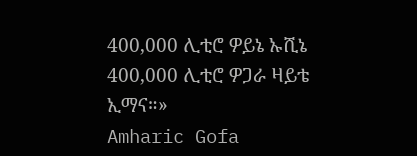400,000 ሊቲሮ ዎይኔ ኡሺኔ 400,000 ሊቲሮ ዎጋራ ዛይቴ ኢማና።»
Amharic Gofa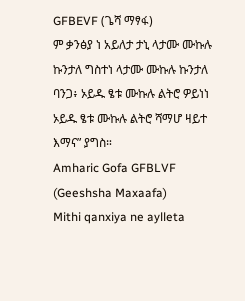GFBEVF (ጌሻ ማፃፋ)
ም ቃንፅያ ነ አይለታ ታኒ ላታሙ ሙኩሉ ኩንታለ ግስተነ ላታሙ ሙኩሉ ኩንታለ ባንጋ፥ ኦይዱ ፄቱ ሙኩሉ ልትሮ ዎይነነ ኦይዱ ፄቱ ሙኩሉ ልትሮ ሻማሆ ዛይተ እማና” ያግስ።
Amharic Gofa GFBLVF (Geeshsha Maxaafa)
Mithi qanxiya ne aylleta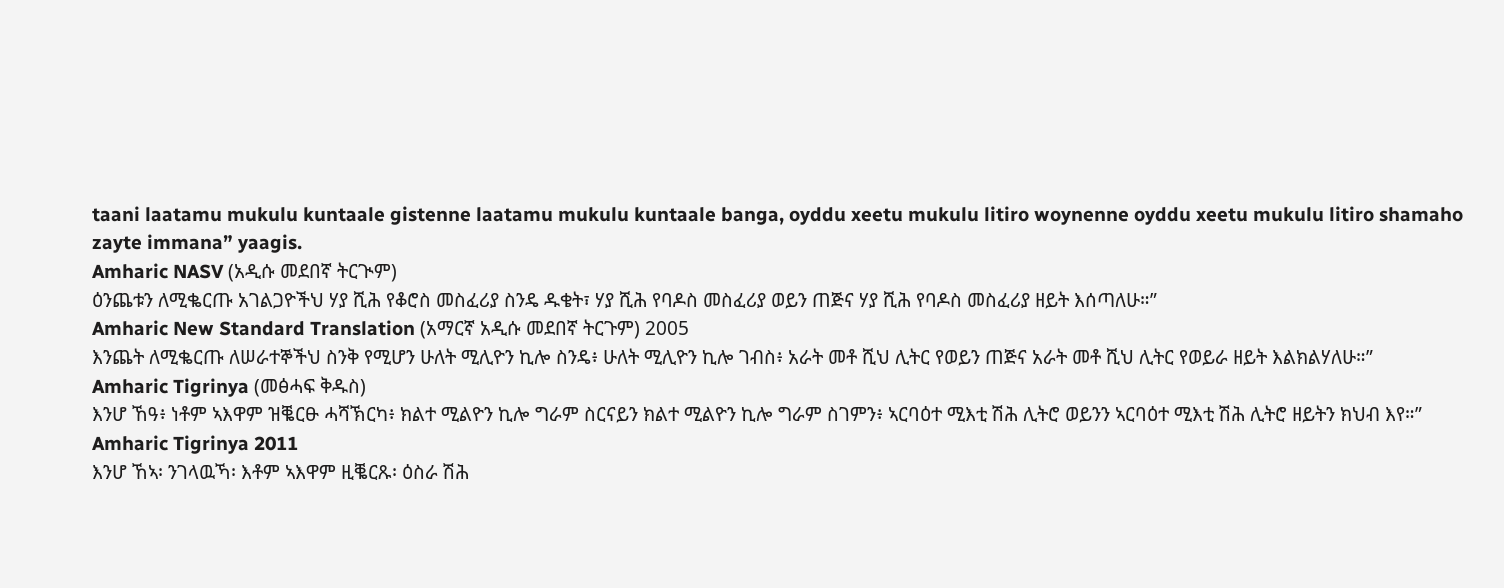taani laatamu mukulu kuntaale gistenne laatamu mukulu kuntaale banga, oyddu xeetu mukulu litiro woynenne oyddu xeetu mukulu litiro shamaho zayte immana” yaagis.
Amharic NASV (አዲሱ መደበኛ ትርጒም)
ዕንጨቱን ለሚቈርጡ አገልጋዮችህ ሃያ ሺሕ የቆሮስ መስፈሪያ ስንዴ ዱቄት፣ ሃያ ሺሕ የባዶስ መስፈሪያ ወይን ጠጅና ሃያ ሺሕ የባዶስ መስፈሪያ ዘይት እሰጣለሁ።”
Amharic New Standard Translation (አማርኛ አዲሱ መደበኛ ትርጉም) 2005
እንጨት ለሚቈርጡ ለሠራተኞችህ ስንቅ የሚሆን ሁለት ሚሊዮን ኪሎ ስንዴ፥ ሁለት ሚሊዮን ኪሎ ገብስ፥ አራት መቶ ሺህ ሊትር የወይን ጠጅና አራት መቶ ሺህ ሊትር የወይራ ዘይት እልክልሃለሁ።”
Amharic Tigrinya (መፅሓፍ ቅዱስ)
እንሆ ኸዓ፥ ነቶም ኣእዋም ዝቘርፁ ሓሻኽርካ፥ ክልተ ሚልዮን ኪሎ ግራም ስርናይን ክልተ ሚልዮን ኪሎ ግራም ስገምን፥ ኣርባዕተ ሚእቲ ሽሕ ሊትሮ ወይንን ኣርባዕተ ሚእቲ ሽሕ ሊትሮ ዘይትን ክህብ እየ።”
Amharic Tigrinya 2011
እንሆ ኸኣ፡ ንገላዉኻ፡ እቶም ኣእዋም ዚቘርጹ፡ ዕስራ ሽሕ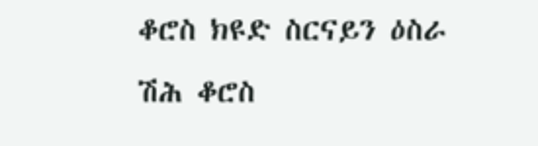ቆሮስ ክዩድ ስርናይን ዕስራ ሽሕ ቆሮስ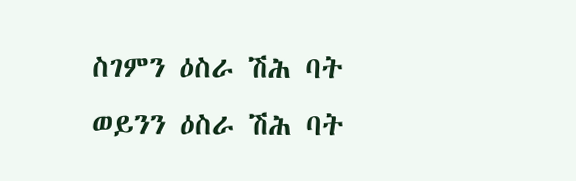ስገምን ዕስራ ሽሕ ባት ወይንን ዕስራ ሽሕ ባት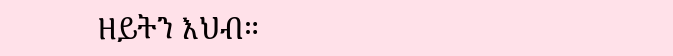ዘይትን እህብ።